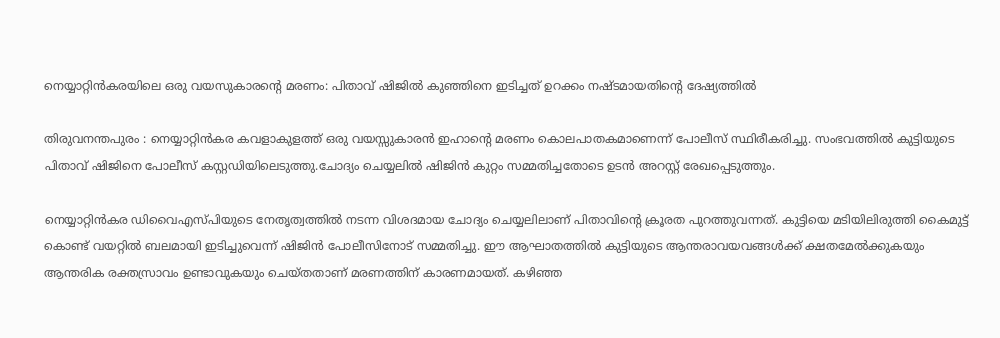നെയ്യാറ്റിന്‍കരയിലെ ഒരു വയസുകാരന്റെ മരണം: പിതാവ് ഷിജില്‍ കുഞ്ഞിനെ ഇടിച്ചത് ഉറക്കം നഷ്ടമായതിന്റെ ദേഷ്യത്തില്‍

തിരുവനന്തപുരം : നെയ്യാറ്റിൻകര കവളാകുളത്ത് ഒരു വയസ്സുകാരൻ ഇഹാന്റെ മരണം കൊലപാതകമാണെന്ന് പോലീസ് സ്ഥിരീകരിച്ചു. സംഭവത്തില്‍ കുട്ടിയുടെ പിതാവ് ഷിജിനെ പോലീസ് കസ്റ്റഡിയിലെടുത്തു.ചോദ്യം ചെയ്യലില്‍ ഷിജിൻ കുറ്റം സമ്മതിച്ചതോടെ ഉടൻ അറസ്റ്റ് രേഖപ്പെടുത്തും.

നെയ്യാറ്റിൻകര ഡിവൈഎസ്പിയുടെ നേതൃത്വത്തില്‍ നടന്ന വിശദമായ ചോദ്യം ചെയ്യലിലാണ് പിതാവിന്റെ ക്രൂരത പുറത്തുവന്നത്. കുട്ടിയെ മടിയിലിരുത്തി കൈമുട്ട് കൊണ്ട് വയറ്റില്‍ ബലമായി ഇടിച്ചുവെന്ന് ഷിജിൻ പോലീസിനോട് സമ്മതിച്ചു. ഈ ആഘാതത്തില്‍ കുട്ടിയുടെ ആന്തരാവയവങ്ങള്‍ക്ക് ക്ഷതമേല്‍ക്കുകയും ആന്തരിക രക്തസ്രാവം ഉണ്ടാവുകയും ചെയ്തതാണ് മരണത്തിന് കാരണമായത്. കഴിഞ്ഞ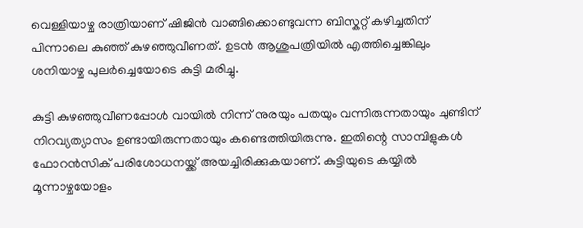വെള്ളിയാഴ്ച രാത്രിയാണ് ഷിജിൻ വാങ്ങിക്കൊണ്ടുവന്ന ബിസ്കറ്റ് കഴിച്ചതിന് പിന്നാലെ കുഞ്ഞ് കുഴഞ്ഞുവീണത്. ഉടൻ ആശുപത്രിയില്‍ എത്തിച്ചെങ്കിലും ശനിയാഴ്ച പുലർച്ചെയോടെ കുട്ടി മരിച്ചു.

കുട്ടി കുഴഞ്ഞുവീണപ്പോള്‍ വായില്‍ നിന്ന് നുരയും പതയും വന്നിരുന്നതായും ചുണ്ടിന് നിറവ്യത്യാസം ഉണ്ടായിരുന്നതായും കണ്ടെത്തിയിരുന്നു. ഇതിന്റെ സാമ്പിളുകള്‍ ഫോറൻസിക് പരിശോധനയ്ക്ക് അയച്ചിരിക്കുകയാണ്. കുട്ടിയുടെ കയ്യില്‍ മൂന്നാഴ്ചയോളം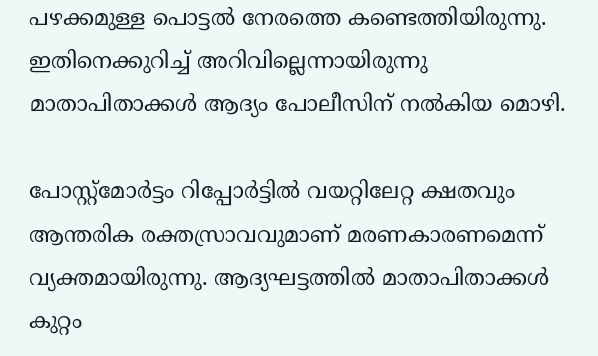പഴക്കമുള്ള പൊട്ടല്‍ നേരത്തെ കണ്ടെത്തിയിരുന്നു. ഇതിനെക്കുറിച്ച്‌ അറിവില്ലെന്നായിരുന്നു മാതാപിതാക്കള്‍ ആദ്യം പോലീസിന് നല്‍കിയ മൊഴി.

പോസ്റ്റ്മോർട്ടം റിപ്പോർട്ടില്‍ വയറ്റിലേറ്റ ക്ഷതവും ആന്തരിക രക്തസ്രാവവുമാണ് മരണകാരണമെന്ന് വ്യക്തമായിരുന്നു. ആദ്യഘട്ടത്തില്‍ മാതാപിതാക്കള്‍ കുറ്റം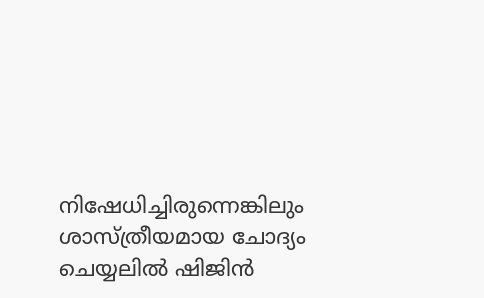നിഷേധിച്ചിരുന്നെങ്കിലും ശാസ്ത്രീയമായ ചോദ്യം ചെയ്യലില്‍ ഷിജിൻ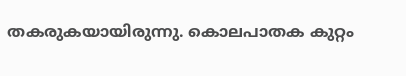തകരുകയായിരുന്നു. കൊലപാതക കുറ്റം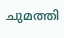ചുമത്തി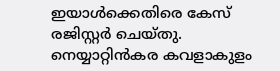ഇയാള്‍ക്കെതിരെ കേസ് രജിസ്റ്റർ ചെയ്തു. നെയ്യാറ്റിൻകര കവളാകുളം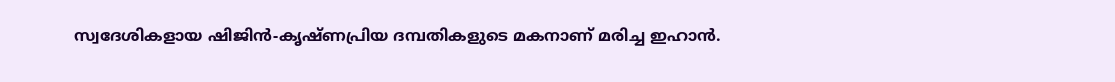സ്വദേശികളായ ഷിജിൻ-കൃഷ്ണപ്രിയ ദമ്പതികളുടെ മകനാണ് മരിച്ച ഇഹാൻ.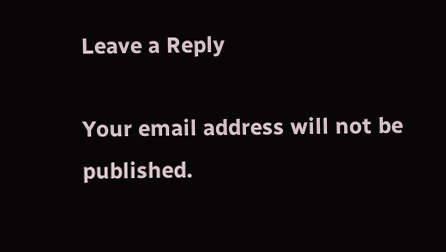Leave a Reply

Your email address will not be published.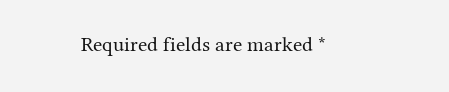Required fields are marked *